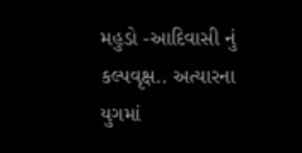મહુડો -આદિવાસી નું કલ્પવૃક્ષ.. અત્યારના યુગમાં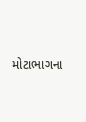મોટાભાગના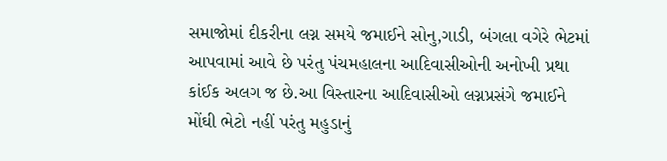સમાજોમાં દીકરીના લગ્ન સમયે જમાઈને સોનુ,ગાડી, બંગલા વગેરે ભેટમાં આપવામાં આવે છે પરંતુ પંચમહાલના આદિવાસીઓની અનોખી પ્રથા કાંઈક અલગ જ છે.આ વિસ્તારના આદિવાસીઓ લગ્નપ્રસંગે જમાઈને મોંઘી ભેટો નહીં પરંતુ મહુડાનું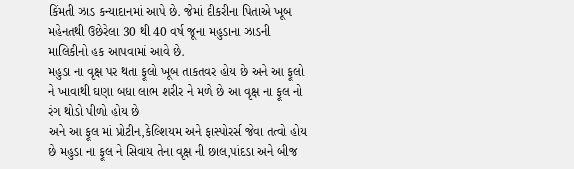કિંમતી ઝાડ કન્યાદાનમાં આપે છે. જેમાં દીકરીના પિતાએ ખૂબ મહેનતથી ઉછેરેલા 30 થી 40 વર્ષ જૂના મહુડાના ઝાડની માલિકીનો હક આપવામાં આવે છે.
મહુડા ના વૃક્ષ પર થતા ફૂલો ખૂબ તાકતવર હોય છે અને આ ફૂલો ને ખાવાથી ઘણા બધા લાભ શરીર ને મળે છે આ વૃક્ષ ના ફૂલ નો રંગ થોડો પીળો હોય છે
અને આ ફૂલ માં પ્રોટીન,કેલ્શિયમ અને ફાસ્પોરર્સ જેવા તત્વો હોય છે મહુડા ના ફૂલ ને સિવાય તેના વૃક્ષ ની છાલ,પાંદડા અને બીજ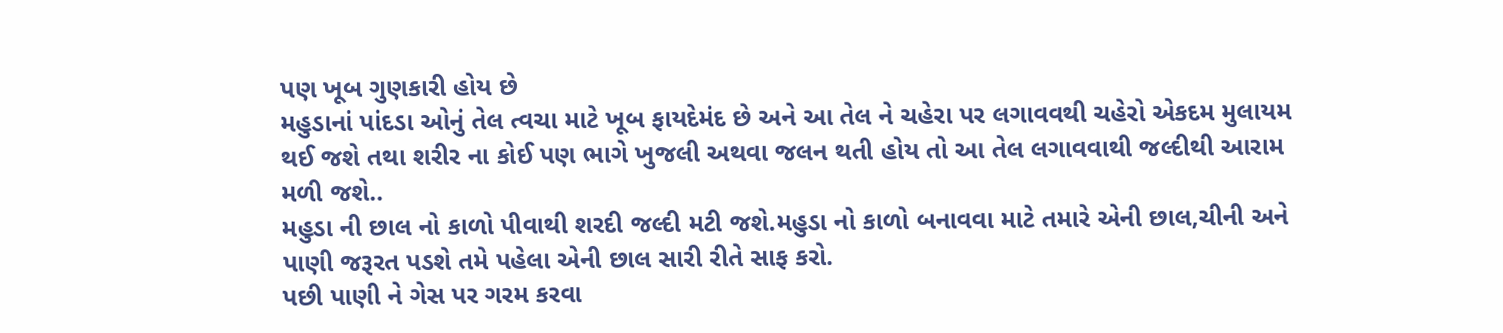પણ ખૂબ ગુણકારી હોય છે
મહુડાનાં પાંદડા ઓનું તેલ ત્વચા માટે ખૂબ ફાયદેમંદ છે અને આ તેલ ને ચહેરા પર લગાવવથી ચહેરો એકદમ મુલાયમ થઈ જશે તથા શરીર ના કોઈ પણ ભાગે ખુજલી અથવા જલન થતી હોય તો આ તેલ લગાવવાથી જલ્દીથી આરામ મળી જશે..
મહુડા ની છાલ નો કાળો પીવાથી શરદી જલ્દી મટી જશે.મહુડા નો કાળો બનાવવા માટે તમારે એની છાલ,ચીની અને પાણી જરૂરત પડશે તમે પહેલા એની છાલ સારી રીતે સાફ કરો.
પછી પાણી ને ગેસ પર ગરમ કરવા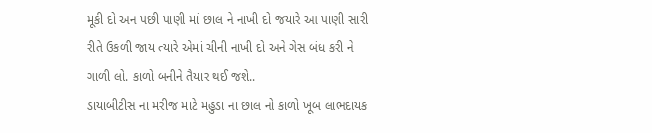મૂકી દો અન પછી પાણી માં છાલ ને નાખી દો જયારે આ પાણી સારી રીતે ઉકળી જાય ત્યારે એમાં ચીની નાખી દો અને ગેસ બંધ કરી ને ગાળી લો. કાળો બનીને તૈયાર થઈ જશે..
ડાયાબીટીસ ના મરીજ માટે મહુડા ના છાલ નો કાળો ખૂબ લાભદાયક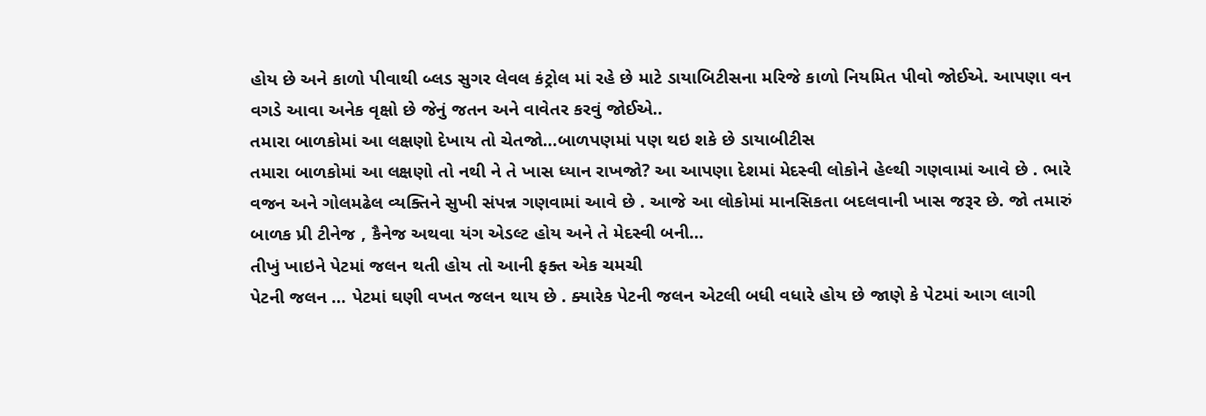હોય છે અને કાળો પીવાથી બ્લડ સુગર લેવલ કંટ્રોલ માં રહે છે માટે ડાયાબિટીસના મરિજે કાળો નિયમિત પીવો જોઈએ. આપણા વન વગડે આવા અનેક વૃક્ષો છે જેનું જતન અને વાવેતર કરવું જોઈએ..
તમારા બાળકોમાં આ લક્ષણો દેખાય તો ચેતજો…બાળપણમાં પણ થઇ શકે છે ડાયાબીટીસ
તમારા બાળકોમાં આ લક્ષણો તો નથી ને તે ખાસ ધ્યાન રાખજો? આ આપણા દેશમાં મેદસ્વી લોકોને હેલ્થી ગણવામાં આવે છે . ભારે વજન અને ગોલમઢેલ વ્યક્તિને સુખી સંપન્ન ગણવામાં આવે છે . આજે આ લોકોમાં માનસિકતા બદલવાની ખાસ જરૂર છે. જો તમારું બાળક પ્રી ટીનેજ , કૈનેજ અથવા યંગ એડલ્ટ હોય અને તે મેદસ્વી બની…
તીખું ખાઇને પેટમાં જલન થતી હોય તો આની ફક્ત એક ચમચી
પેટની જલન … પેટમાં ઘણી વખત જલન થાય છે . ક્યારેક પેટની જલન એટલી બધી વધારે હોય છે જાણે કે પેટમાં આગ લાગી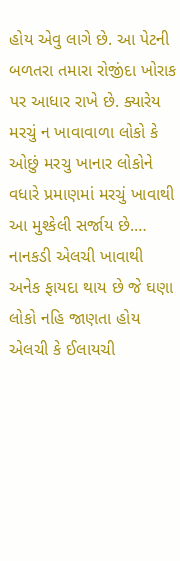હોય એવુ લાગે છે. આ પેટની બળતરા તમારા રોજીંદા ખોરાક પર આધાર રાખે છે. ક્યારેય મરચું ન ખાવાવાળા લોકો કે ઓછું મરચુ ખાનાર લોકોને વધારે પ્રમાણમાં મરચું ખાવાથી આ મુશ્કેલી સર્જાય છે.…
નાનકડી એલચી ખાવાથી અનેક ફાયદા થાય છે જે ઘણા લોકો નહિ જાણતા હોય
એલચી કે ઈલાયચી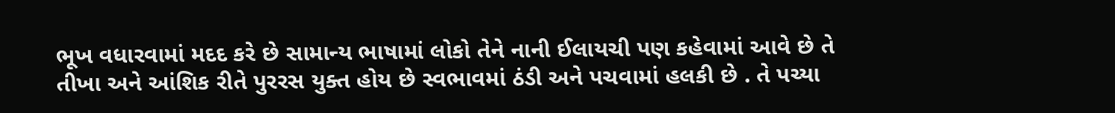ભૂખ વધારવામાં મદદ કરે છે સામાન્ય ભાષામાં લોકો તેને નાની ઈલાયચી પણ કહેવામાં આવે છે તે તીખા અને આંશિક રીતે પુરરસ યુક્ત હોય છે સ્વભાવમાં ઠંડી અને પચવામાં હલકી છે . તે પચ્યા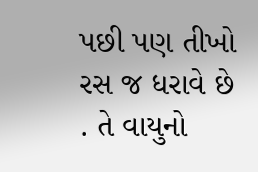પછી પણ તીખો રસ જ ધરાવે છે . તે વાયુનો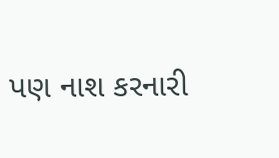પણ નાશ કરનારી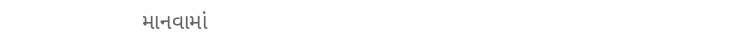માનવામાં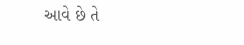આવે છે તે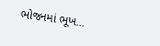ભોજનમાં ભૂખ…